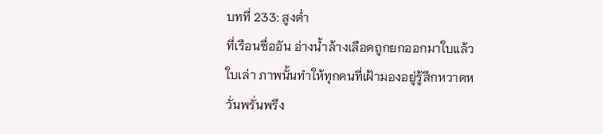บทที่ 233: สูงต่ำ
ที่เรือนซื่ออัน อ่างน้ำล้างเลือดถูกยกออกมาใบแล้วใบเล่า ภาพนั้นทำให้ทุกคนที่เฝ้ามองอยู่รู้สึกหวาดหวั่นพรั่นพรึง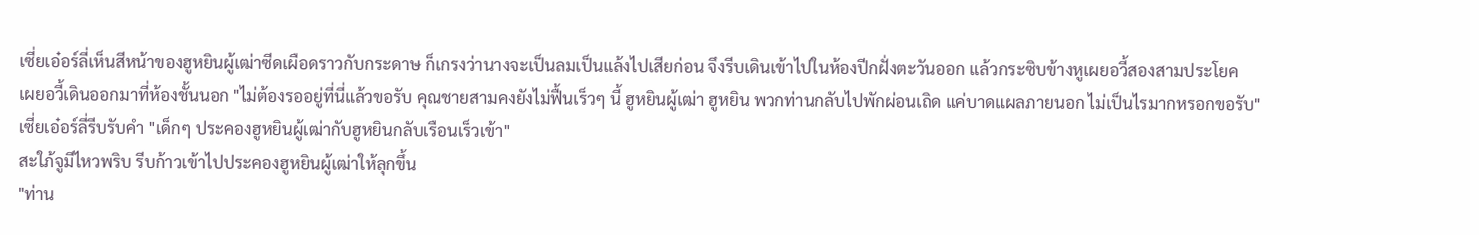เซี่ยเอ๋อร์ลี่เห็นสีหน้าของฮูหยินผู้เฒ่าซีดเผือดราวกับกระดาษ ก็เกรงว่านางจะเป็นลมเป็นแล้งไปเสียก่อน จึงรีบเดินเข้าไปในห้องปีกฝั่งตะวันออก แล้วกระซิบข้างหูเผยอวี้สองสามประโยค
เผยอวี้เดินออกมาที่ห้องชั้นนอก "ไม่ต้องรออยู่ที่นี่แล้วขอรับ คุณชายสามคงยังไม่ฟื้นเร็วๆ นี้ ฮูหยินผู้เฒ่า ฮูหยิน พวกท่านกลับไปพักผ่อนเถิด แค่บาดแผลภายนอก ไม่เป็นไรมากหรอกขอรับ"
เซี่ยเอ๋อร์ลี่รีบรับคำ "เด็กๆ ประคองฮูหยินผู้เฒ่ากับฮูหยินกลับเรือนเร็วเข้า"
สะใภ้จูมีไหวพริบ รีบก้าวเข้าไปประคองฮูหยินผู้เฒ่าให้ลุกขึ้น
"ท่าน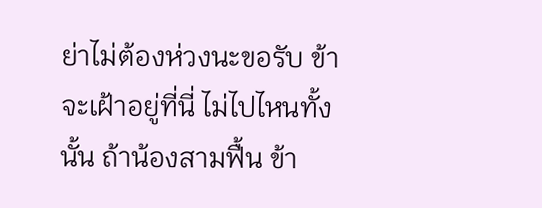ย่าไม่ต้องห่วงนะขอรับ ข้าจะเฝ้าอยู่ที่นี่ ไม่ไปไหนทั้งนั้น ถ้าน้องสามฟื้น ข้า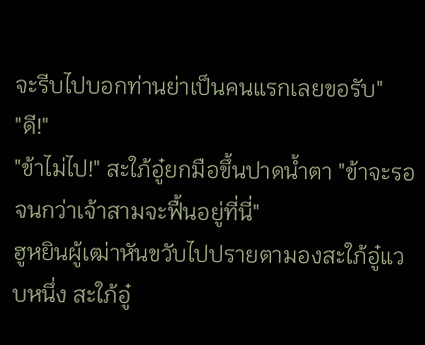จะรีบไปบอกท่านย่าเป็นคนแรกเลยขอรับ"
"ดี!"
"ข้าไม่ไป!" สะใภ้อู๋ยกมือขึ้นปาดน้ำตา "ข้าจะรอจนกว่าเจ้าสามจะฟื้นอยู่ที่นี่"
ฮูหยินผู้เฒ่าหันขวับไปปรายตามองสะใภ้อู๋แวบหนึ่ง สะใภ้อู๋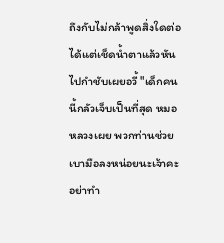ถึงกับไม่กล้าพูดสิ่งใดต่อ ได้แต่เช็ดน้ำตาแล้วหันไปกำชับเผยอวี้ "เด็กคนนี้กลัวเจ็บเป็นที่สุด หมอหลวงเผย พวกท่านช่วยเบามือลงหน่อยนะเจ้าคะ อย่าทำ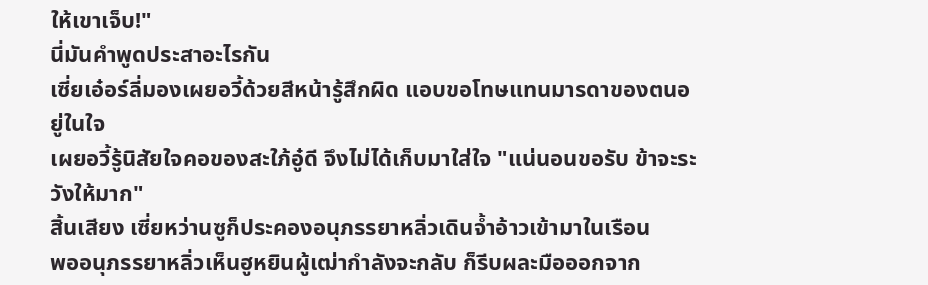ให้เขาเจ็บ!"
นี่มันคำพูดประสาอะไรกัน
เซี่ยเอ๋อร์ลี่มองเผยอวี้ด้วยสีหน้ารู้สึกผิด แอบขอโทษแทนมารดาของตนอยู่ในใจ
เผยอวี้รู้นิสัยใจคอของสะใภ้อู๋ดี จึงไม่ได้เก็บมาใส่ใจ "แน่นอนขอรับ ข้าจะระวังให้มาก"
สิ้นเสียง เซี่ยหว่านซูก็ประคองอนุภรรยาหลิ่วเดินจ้ำอ้าวเข้ามาในเรือน
พออนุภรรยาหลิ่วเห็นฮูหยินผู้เฒ่ากำลังจะกลับ ก็รีบผละมือออกจาก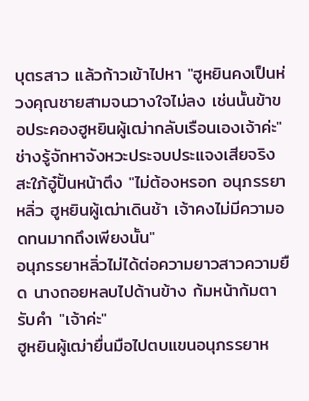บุตรสาว แล้วก้าวเข้าไปหา "ฮูหยินคงเป็นห่วงคุณชายสามจนวางใจไม่ลง เช่นนั้นข้าขอประคองฮูหยินผู้เฒ่ากลับเรือนเองเจ้าค่ะ"
ช่างรู้จักหาจังหวะประจบประแจงเสียจริง
สะใภ้อู๋ปั้นหน้าตึง "ไม่ต้องหรอก อนุภรรยาหลิ่ว ฮูหยินผู้เฒ่าเดินช้า เจ้าคงไม่มีความอดทนมากถึงเพียงนั้น"
อนุภรรยาหลิ่วไม่ได้ต่อความยาวสาวความยืด นางถอยหลบไปด้านข้าง ก้มหน้าก้มตารับคำ "เจ้าค่ะ"
ฮูหยินผู้เฒ่ายื่นมือไปตบแขนอนุภรรยาห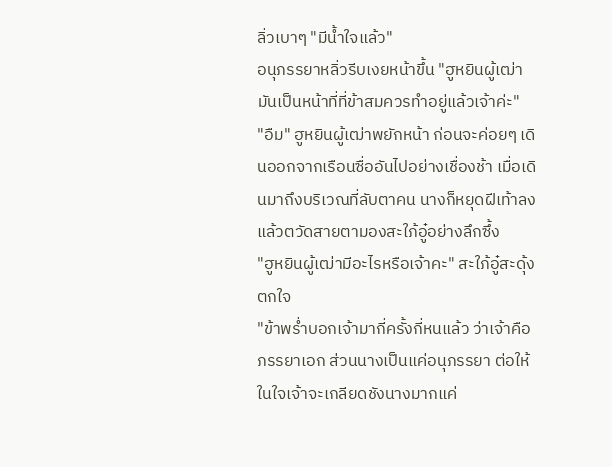ลิ่วเบาๆ "มีน้ำใจแล้ว"
อนุภรรยาหลิ่วรีบเงยหน้าขึ้น "ฮูหยินผู้เฒ่า มันเป็นหน้าที่ที่ข้าสมควรทำอยู่แล้วเจ้าค่ะ"
"อืม" ฮูหยินผู้เฒ่าพยักหน้า ก่อนจะค่อยๆ เดินออกจากเรือนซื่ออันไปอย่างเชื่องช้า เมื่อเดินมาถึงบริเวณที่ลับตาคน นางก็หยุดฝีเท้าลง แล้วตวัดสายตามองสะใภ้อู๋อย่างลึกซึ้ง
"ฮูหยินผู้เฒ่ามีอะไรหรือเจ้าคะ" สะใภ้อู๋สะดุ้งตกใจ
"ข้าพร่ำบอกเจ้ามากี่ครั้งกี่หนแล้ว ว่าเจ้าคือภรรยาเอก ส่วนนางเป็นแค่อนุภรรยา ต่อให้ในใจเจ้าจะเกลียดชังนางมากแค่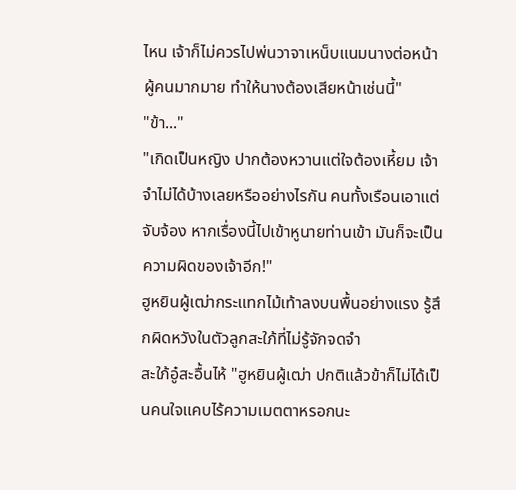ไหน เจ้าก็ไม่ควรไปพ่นวาจาเหน็บแนมนางต่อหน้าผู้คนมากมาย ทำให้นางต้องเสียหน้าเช่นนี้"
"ข้า..."
"เกิดเป็นหญิง ปากต้องหวานแต่ใจต้องเหี้ยม เจ้าจำไม่ได้บ้างเลยหรืออย่างไรกัน คนทั้งเรือนเอาแต่จับจ้อง หากเรื่องนี้ไปเข้าหูนายท่านเข้า มันก็จะเป็นความผิดของเจ้าอีก!"
ฮูหยินผู้เฒ่ากระแทกไม้เท้าลงบนพื้นอย่างแรง รู้สึกผิดหวังในตัวลูกสะใภ้ที่ไม่รู้จักจดจำ
สะใภ้อู๋สะอื้นไห้ "ฮูหยินผู้เฒ่า ปกติแล้วข้าก็ไม่ได้เป็นคนใจแคบไร้ความเมตตาหรอกนะ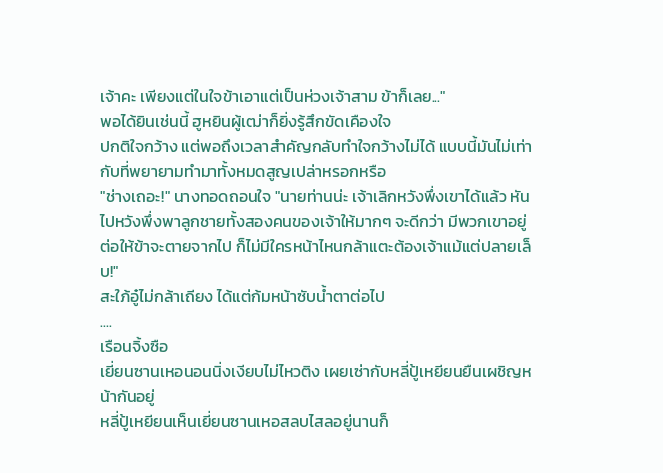เจ้าคะ เพียงแต่ในใจข้าเอาแต่เป็นห่วงเจ้าสาม ข้าก็เลย..."
พอได้ยินเช่นนี้ ฮูหยินผู้เฒ่าก็ยิ่งรู้สึกขัดเคืองใจ
ปกติใจกว้าง แต่พอถึงเวลาสำคัญกลับทำใจกว้างไม่ได้ แบบนี้มันไม่เท่ากับที่พยายามทำมาทั้งหมดสูญเปล่าหรอกหรือ
"ช่างเถอะ!" นางทอดถอนใจ "นายท่านน่ะ เจ้าเลิกหวังพึ่งเขาได้แล้ว หันไปหวังพึ่งพาลูกชายทั้งสองคนของเจ้าให้มากๆ จะดีกว่า มีพวกเขาอยู่ ต่อให้ข้าจะตายจากไป ก็ไม่มีใครหน้าไหนกล้าแตะต้องเจ้าแม้แต่ปลายเล็บ!"
สะใภ้อู๋ไม่กล้าเถียง ได้แต่ก้มหน้าซับน้ำตาต่อไป
....
เรือนจิ้งซือ
เยี่ยนซานเหอนอนนิ่งเงียบไม่ไหวติง เผยเซ่ากับหลี่ปู้เหยียนยืนเผชิญหน้ากันอยู่
หลี่ปู้เหยียนเห็นเยี่ยนซานเหอสลบไสลอยู่นานก็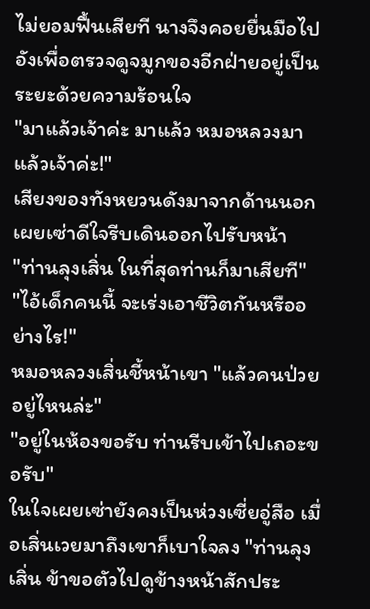ไม่ยอมฟื้นเสียที นางจึงคอยยื่นมือไปอังเพื่อตรวจดูจมูกของอีกฝ่ายอยู่เป็นระยะด้วยความร้อนใจ
"มาแล้วเจ้าค่ะ มาแล้ว หมอหลวงมาแล้วเจ้าค่ะ!"
เสียงของทังหยวนดังมาจากด้านนอก เผยเซ่าดีใจรีบเดินออกไปรับหน้า
"ท่านลุงเสิ่น ในที่สุดท่านก็มาเสียที"
"ไอ้เด็กคนนี้ จะเร่งเอาชีวิตกันหรืออย่างไร!"
หมอหลวงเสิ่นชี้หน้าเขา "แล้วคนป่วยอยู่ไหนล่ะ"
"อยู่ในห้องขอรับ ท่านรีบเข้าไปเถอะขอรับ"
ในใจเผยเซ่ายังคงเป็นห่วงเซี่ยอู่สือ เมื่อเสิ่นเวยมาถึงเขาก็เบาใจลง "ท่านลุงเสิ่น ข้าขอตัวไปดูข้างหน้าสักประ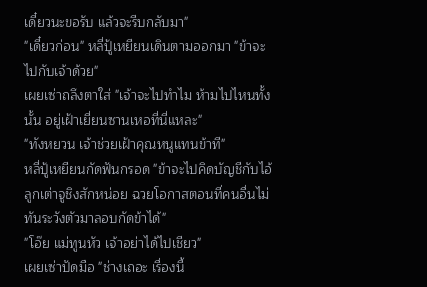เดี๋ยวนะขอรับ แล้วจะรีบกลับมา"
"เดี๋ยวก่อน" หลี่ปู้เหยียนเดินตามออกมา "ข้าจะไปกับเจ้าด้วย"
เผยเซ่าถลึงตาใส่ "เจ้าจะไปทำไม ห้ามไปไหนทั้งนั้น อยู่เฝ้าเยี่ยนซานเหอที่นี่แหละ"
"ทังหยวน เจ้าช่วยเฝ้าคุณหนูแทนข้าที"
หลี่ปู้เหยียนกัดฟันกรอด "ข้าจะไปคิดบัญชีกับไอ้ลูกเต่าจูชิงสักหน่อย ฉวยโอกาสตอนที่คนอื่นไม่ทันระวังตัวมาลอบกัดข้าได้"
"โอ๊ย แม่ทูนหัว เจ้าอย่าได้ไปเชียว"
เผยเซ่าปัดมือ "ช่างเถอะ เรื่องนี้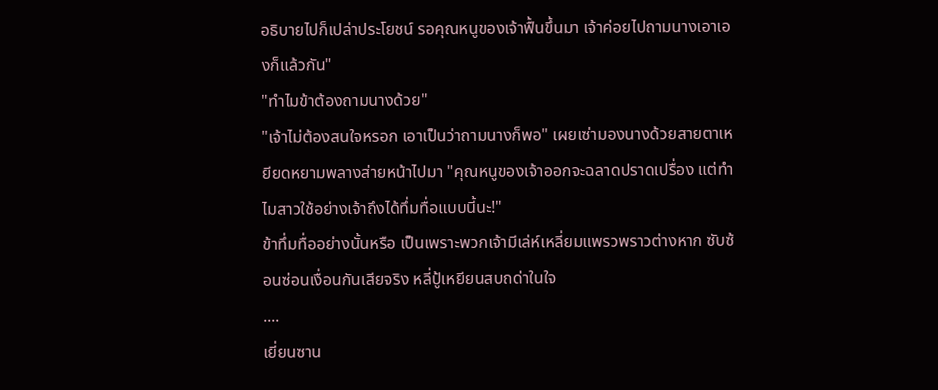อธิบายไปก็เปล่าประโยชน์ รอคุณหนูของเจ้าฟื้นขึ้นมา เจ้าค่อยไปถามนางเอาเองก็แล้วกัน"
"ทำไมข้าต้องถามนางด้วย"
"เจ้าไม่ต้องสนใจหรอก เอาเป็นว่าถามนางก็พอ" เผยเซ่ามองนางด้วยสายตาเหยียดหยามพลางส่ายหน้าไปมา "คุณหนูของเจ้าออกจะฉลาดปราดเปรื่อง แต่ทำไมสาวใช้อย่างเจ้าถึงได้ทึ่มทื่อแบบนี้นะ!"
ข้าทึ่มทื่ออย่างนั้นหรือ เป็นเพราะพวกเจ้ามีเล่ห์เหลี่ยมแพรวพราวต่างหาก ซับซ้อนซ่อนเงื่อนกันเสียจริง หลี่ปู้เหยียนสบถด่าในใจ
....
เยี่ยนซาน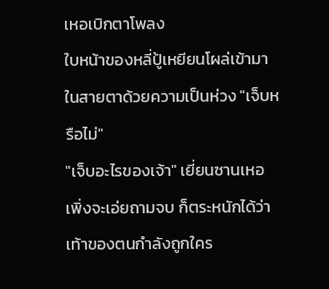เหอเบิกตาโพลง
ใบหน้าของหลี่ปู้เหยียนโผล่เข้ามาในสายตาด้วยความเป็นห่วง "เจ็บหรือไม่"
"เจ็บอะไรของเจ้า" เยี่ยนซานเหอเพิ่งจะเอ่ยถามจบ ก็ตระหนักได้ว่าเท้าของตนกำลังถูกใคร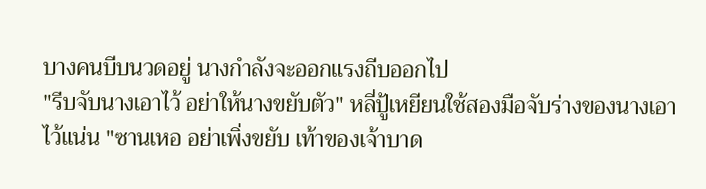บางคนบีบนวดอยู่ นางกำลังจะออกแรงถีบออกไป
"รีบจับนางเอาไว้ อย่าให้นางขยับตัว" หลี่ปู้เหยียนใช้สองมือจับร่างของนางเอาไว้แน่น "ซานเหอ อย่าเพิ่งขยับ เท้าของเจ้าบาด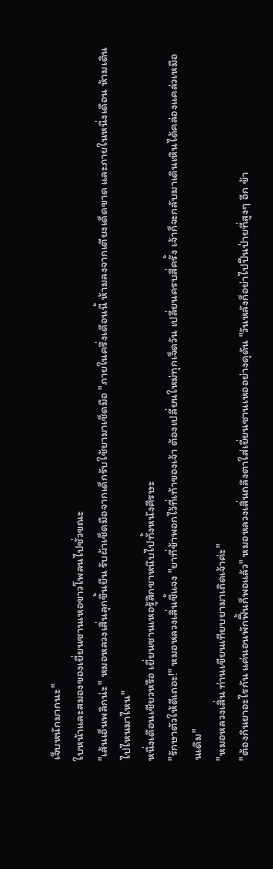เจ็บหนักมากนะ"
ใบหน้าและสมองของเยี่ยนซานเหอขาวโพลนไปชั่วขณะ
"เส้นเอ็นพลิกน่ะ" หมอหลวงเสิ่นลุกขึ้นยืน รับผ้าเช็ดมือจากเด็กรับใช้ยามาเช็ดมือ "ภายในครึ่งเดือนนี้ ห้ามลงจากเตียงเด็ดขาด และภายในหนึ่งเดือน ห้ามเดินไปไหนมาไหน"
หนึ่งเดือนเชียวหรือ เยี่ยนซานเหอรู้สึกชาหนึบไปทั้งหนังศีรษะ
"รักษาตัวให้ดีเถอะ!" หมอหลวงเสิ่นชี้แจง "ยาที่ข้าพอกไว้ที่เท้าของเจ้า ต้องเปลี่ยนใหม่ทุกเจ็ดวัน เปลี่ยนครบสี่ครั้ง เจ้าก็จะกลับมาเดินเหินได้คล่องแคล่วเหมือนเดิม"
"หมอหลวงเสิ่น ท่านเขียนเทียบยามาเถิดเจ้าค่ะ"
"ต้องกินยาอะไรกัน แค่นอนพักฟื้นก็พอแล้ว" หมอหลวงเสิ่นถลึงตาใส่เยี่ยนซานเหออย่างดุดัน "วันหลังก็อย่าไปปีนป่ายที่สูงๆ อีก ข้า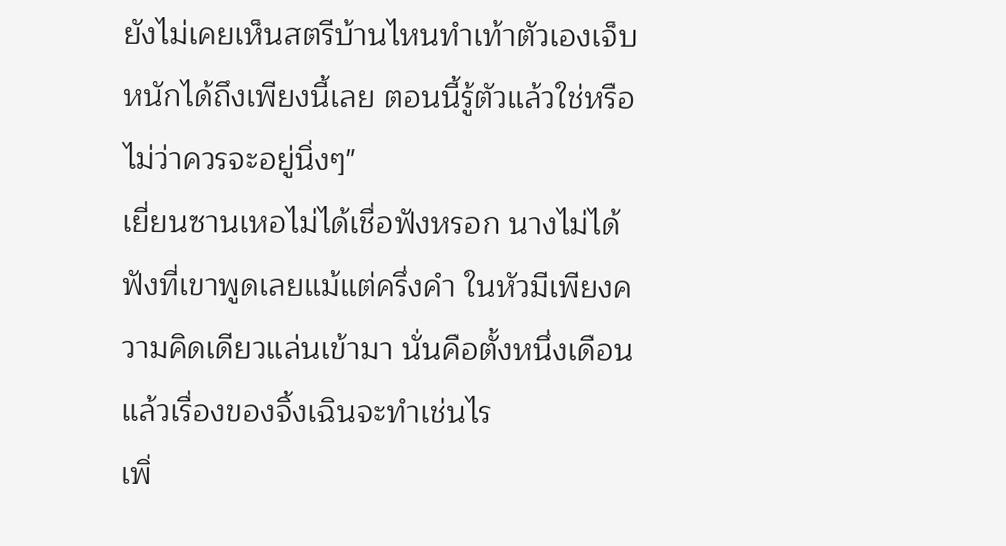ยังไม่เคยเห็นสตรีบ้านไหนทำเท้าตัวเองเจ็บหนักได้ถึงเพียงนี้เลย ตอนนี้รู้ตัวแล้วใช่หรือไม่ว่าควรจะอยู่นิ่งๆ"
เยี่ยนซานเหอไม่ได้เชื่อฟังหรอก นางไม่ได้ฟังที่เขาพูดเลยแม้แต่ครึ่งคำ ในหัวมีเพียงความคิดเดียวแล่นเข้ามา นั่นคือตั้งหนึ่งเดือน แล้วเรื่องของจิ้งเฉินจะทำเช่นไร
เพิ่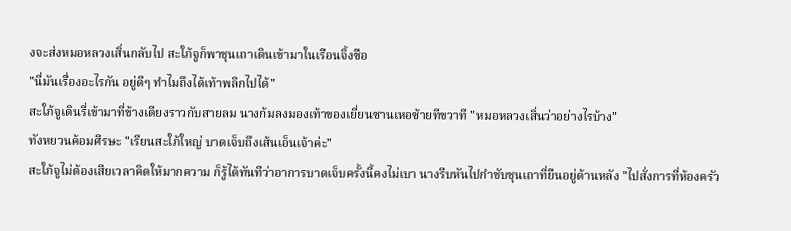งจะส่งหมอหลวงเสิ่นกลับไป สะใภ้จูก็พาชุนเถาเดินเข้ามาในเรือนจิ้งซือ
"นี่มันเรื่องอะไรกัน อยู่ดีๆ ทำไมถึงได้เท้าพลิกไปได้"
สะใภ้จูเดินรี่เข้ามาที่ข้างเตียงราวกับสายลม นางก้มลงมองเท้าของเยี่ยนซานเหอซ้ายทีขวาที "หมอหลวงเสิ่นว่าอย่างไรบ้าง"
ทังหยวนค้อมศีรษะ "เรียนสะใภ้ใหญ่ บาดเจ็บถึงเส้นเอ็นเจ้าค่ะ"
สะใภ้จูไม่ต้องเสียเวลาคิดให้มากความ ก็รู้ได้ทันทีว่าอาการบาดเจ็บครั้งนี้คงไม่เบา นางรีบหันไปกำชับชุนเถาที่ยืนอยู่ด้านหลัง "ไปสั่งการที่ห้องครัว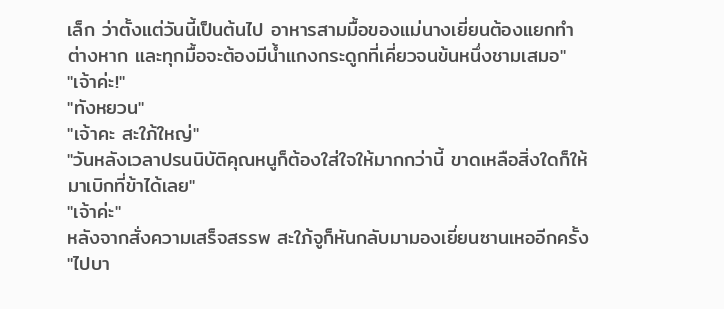เล็ก ว่าตั้งแต่วันนี้เป็นต้นไป อาหารสามมื้อของแม่นางเยี่ยนต้องแยกทำต่างหาก และทุกมื้อจะต้องมีน้ำแกงกระดูกที่เคี่ยวจนข้นหนึ่งชามเสมอ"
"เจ้าค่ะ!"
"ทังหยวน"
"เจ้าคะ สะใภ้ใหญ่"
"วันหลังเวลาปรนนิบัติคุณหนูก็ต้องใส่ใจให้มากกว่านี้ ขาดเหลือสิ่งใดก็ให้มาเบิกที่ข้าได้เลย"
"เจ้าค่ะ"
หลังจากสั่งความเสร็จสรรพ สะใภ้จูก็หันกลับมามองเยี่ยนซานเหออีกครั้ง "ไปบา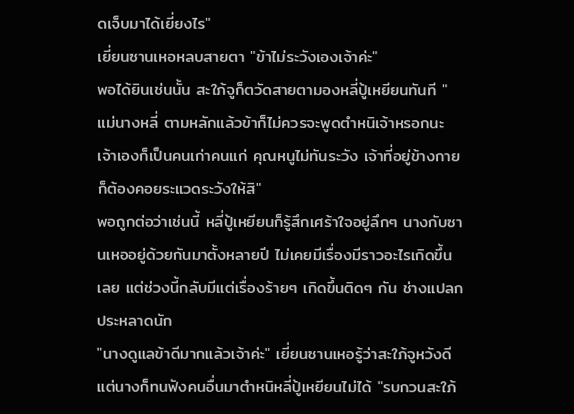ดเจ็บมาได้เยี่ยงไร"
เยี่ยนซานเหอหลบสายตา "ข้าไม่ระวังเองเจ้าค่ะ"
พอได้ยินเช่นนั้น สะใภ้จูก็ตวัดสายตามองหลี่ปู้เหยียนทันที "แม่นางหลี่ ตามหลักแล้วข้าก็ไม่ควรจะพูดตำหนิเจ้าหรอกนะ เจ้าเองก็เป็นคนเก่าคนแก่ คุณหนูไม่ทันระวัง เจ้าที่อยู่ข้างกายก็ต้องคอยระแวดระวังให้สิ"
พอถูกต่อว่าเช่นนี้ หลี่ปู้เหยียนก็รู้สึกเศร้าใจอยู่ลึกๆ นางกับซานเหออยู่ด้วยกันมาตั้งหลายปี ไม่เคยมีเรื่องมีราวอะไรเกิดขึ้นเลย แต่ช่วงนี้กลับมีแต่เรื่องร้ายๆ เกิดขึ้นติดๆ กัน ช่างแปลกประหลาดนัก
"นางดูแลข้าดีมากแล้วเจ้าค่ะ" เยี่ยนซานเหอรู้ว่าสะใภ้จูหวังดี แต่นางก็ทนฟังคนอื่นมาตำหนิหลี่ปู้เหยียนไม่ได้ "รบกวนสะใภ้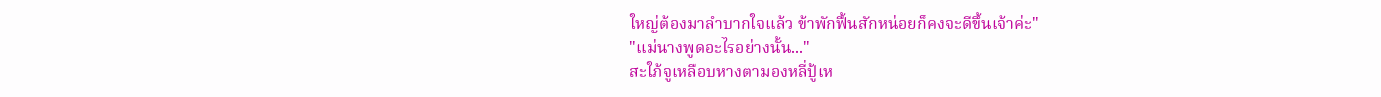ใหญ่ต้องมาลำบากใจแล้ว ข้าพักฟื้นสักหน่อยก็คงจะดีขึ้นเจ้าค่ะ"
"แม่นางพูดอะไรอย่างนั้น..."
สะใภ้จูเหลือบหางตามองหลี่ปู้เห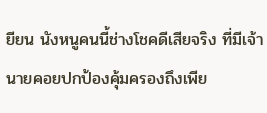ยียน นังหนูคนนี้ช่างโชคดีเสียจริง ที่มีเจ้านายคอยปกป้องคุ้มครองถึงเพีย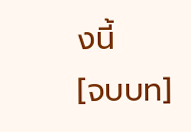งนี้
[จบบท]